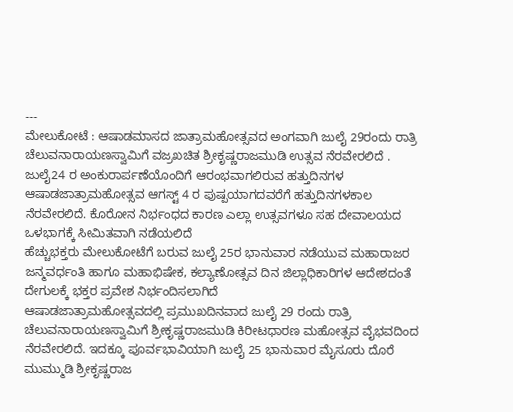---
ಮೇಲುಕೋಟೆ : ಆಷಾಡಮಾಸದ ಜಾತ್ರಾಮಹೋತ್ಸವದ ಅಂಗವಾಗಿ ಜುಲೈ 29ರಂದು ರಾತ್ರಿ ಚೆಲುವನಾರಾಯಣಸ್ವಾಮಿಗೆ ವಜ್ರಖಚಿತ ಶ್ರೀಕೃಷ್ಣರಾಜಮುಡಿ ಉತ್ಸವ ನೆರವೇರಲಿದೆ .
ಜುಲೈ24 ರ ಅಂಕುರಾರ್ಪಣೆಯೊಂದಿಗೆ ಆರಂಭವಾಗಲಿರುವ ಹತ್ತುದಿನಗಳ ಆಷಾಡಜಾತ್ರಾಮಹೋತ್ಸವ ಆಗಸ್ಟ್ 4 ರ ಪುಷ್ಪಯಾಗದವರೆಗೆ ಹತ್ತುದಿನಗಳಕಾಲ ನೆರವೇರಲಿದೆ. ಕೊರೋನ ನಿರ್ಭಂಧದ ಕಾರಣ ಎಲ್ಲಾ ಉತ್ಸವಗಳೂ ಸಹ ದೇವಾಲಯದ ಒಳಭಾಗಕ್ಕೆ ಸೀಮಿತವಾಗಿ ನಡೆಯಲಿದೆ
ಹೆಚ್ಚುಭಕ್ತರು ಮೇಲುಕೋಟೆಗೆ ಬರುವ ಜುಲೈ 25ರ ಭಾನುವಾರ ನಡೆಯುವ ಮಹಾರಾಜರ ಜನ್ಮವರ್ಧಂತಿ ಹಾಗೂ ಮಹಾಭಿಷೇಕ, ಕಲ್ಯಾಣೋತ್ಸವ ದಿನ ಜಿಲ್ಲಾಧಿಕಾರಿಗಳ ಆದೇಶದಂತೆ ದೇಗುಲಕ್ಕೆ ಭಕ್ತರ ಪ್ರವೇಶ ನಿರ್ಭಂದಿಸಲಾಗಿದೆ
ಆಷಾಡಜಾತ್ರಾಮಹೋತ್ಸವದಲ್ಲಿ ಪ್ರಮುಖದಿನವಾದ ಜುಲೈ 29 ರಂದು ರಾತ್ರಿ ಚೆಲುವನಾರಾಯಣಸ್ವಾಮಿಗೆ ಶ್ರೀಕೃಷ್ಣರಾಜಮುಡಿ ಕಿರೀಟಧಾರಣ ಮಹೋತ್ಸವ ವೈಭವದಿಂದ ನೆರವೇರಲಿದೆ. ಇದಕ್ಕೂ ಪೂರ್ವಭಾವಿಯಾಗಿ ಜುಲೈ 25 ಭಾನುವಾರ ಮೈಸೂರು ದೊರೆ ಮುಮ್ಮುಡಿ ಶ್ರೀಕೃಷ್ಣರಾಜ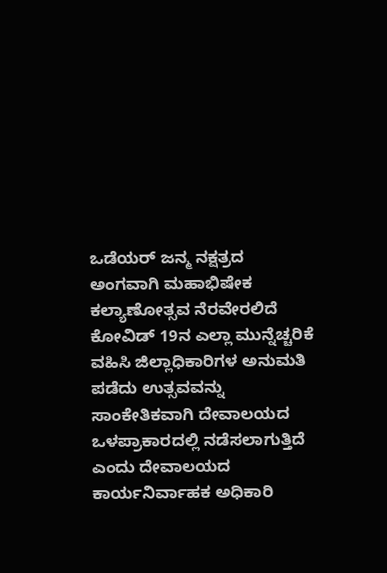ಒಡೆಯರ್ ಜನ್ಮ ನಕ್ಷತ್ರದ ಅಂಗವಾಗಿ ಮಹಾಭಿಷೇಕ ಕಲ್ಯಾಣೋತ್ಸವ ನೆರವೇರಲಿದೆ
ಕೋವಿಡ್ 19ನ ಎಲ್ಲಾ ಮುನ್ನೆಚ್ಚರಿಕೆ ವಹಿಸಿ ಜಿಲ್ಲಾಧಿಕಾರಿಗಳ ಅನುಮತಿ ಪಡೆದು ಉತ್ಸವವನ್ನು ಸಾಂಕೇತಿಕವಾಗಿ ದೇವಾಲಯದ ಒಳಪ್ರಾಕಾರದಲ್ಲಿ ನಡೆಸಲಾಗುತ್ತಿದೆ ಎಂದು ದೇವಾಲಯದ ಕಾರ್ಯನಿರ್ವಾಹಕ ಅಧಿಕಾರಿ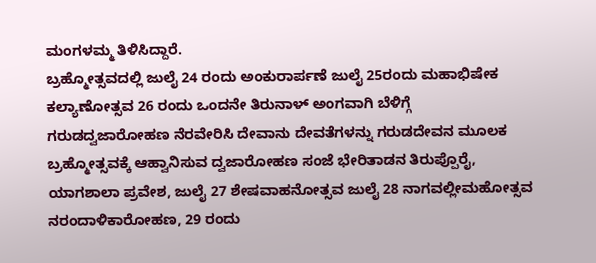ಮಂಗಳಮ್ಮ ತಿಳಿಸಿದ್ದಾರೆ.
ಬ್ರಹ್ಮೋತ್ಸವದಲ್ಲಿ ಜುಲೈ 24 ರಂದು ಅಂಕುರಾರ್ಪಣೆ ಜುಲೈ 25ರಂದು ಮಹಾಭಿಷೇಕ ಕಲ್ಯಾಣೋತ್ಸವ 26 ರಂದು ಒಂದನೇ ತಿರುನಾಳ್ ಅಂಗವಾಗಿ ಬೆಳಿಗ್ಗೆ ಗರುಡದ್ವಜಾರೋಹಣ ನೆರವೇರಿಸಿ ದೇವಾನು ದೇವತೆಗಳನ್ನು ಗರುಡದೇವನ ಮೂಲಕ ಬ್ರಹ್ಮೋತ್ಸವಕ್ಕೆ ಆಹ್ವಾನಿಸುವ ದ್ವಜಾರೋಹಣ ಸಂಜೆ ಭೇರಿತಾಡನ ತಿರುಪ್ಪೊರೈ, ಯಾಗಶಾಲಾ ಪ್ರವೇಶ, ಜುಲೈ 27 ಶೇಷವಾಹನೋತ್ಸವ ಜುಲೈ 28 ನಾಗವಲ್ಲೀಮಹೋತ್ಸವ ನರಂದಾಳಿಕಾರೋಹಣ, 29 ರಂದು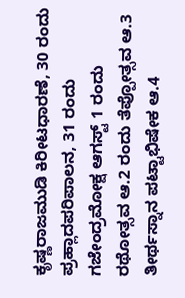ಕೃಷ್ಣರಾಜಮುಡಿ ಕಿರೀಟಧಾರಣೆ, 30 ರಂದು ಪ್ರಹ್ಲಾದಪರಿಪಾಲನ, 31 ರಂದು ಗಜೇಂದ್ರಮೋಕ್ಷ ಆಗಸ್ಟ್ 1 ರಂದು ರಥೋತ್ಸವ ಆ.2 ರಂದು ತೆಪ್ಪೋತ್ಸವ ಆ.3 ತೀರ್ಥಸ್ನಾನ ಪಟ್ಟಾಭಿಷೇಕ ಆ.4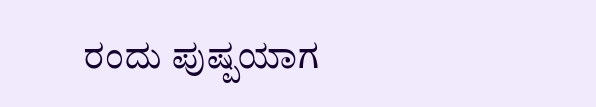ರಂದು ಪುಷ್ಪಯಾಗ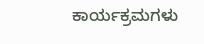ಕಾರ್ಯಕ್ರಮಗಳು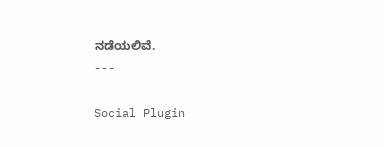ನಡೆಯಲಿವೆ.
---

Social Plugin